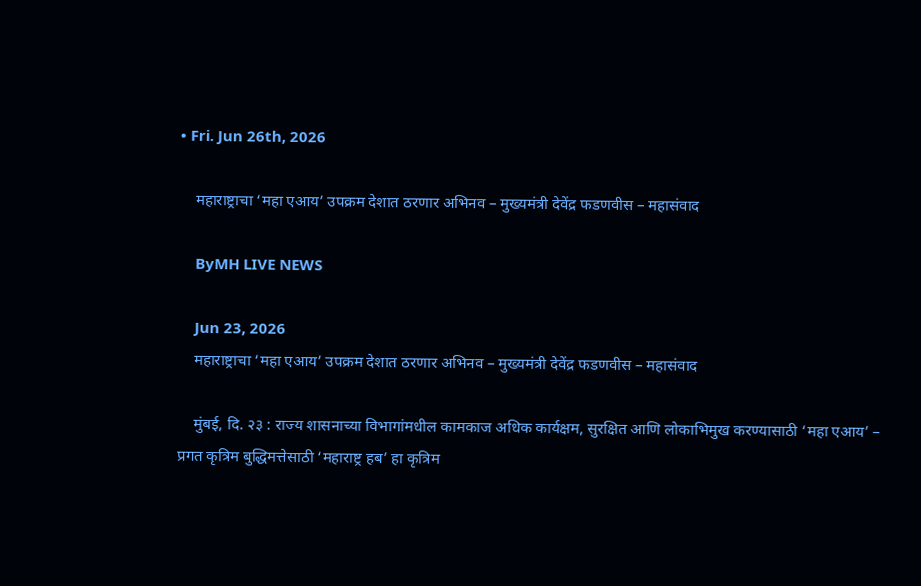• Fri. Jun 26th, 2026

    महाराष्ट्राचा ‘महा एआय’ उपक्रम देशात ठरणार अभिनव – मुख्यमंत्री देवेंद्र फडणवीस – महासंवाद

    ByMH LIVE NEWS

    Jun 23, 2026
    महाराष्ट्राचा ‘महा एआय’ उपक्रम देशात ठरणार अभिनव – मुख्यमंत्री देवेंद्र फडणवीस – महासंवाद

    मुंबई, दि. २३ : राज्य शासनाच्या विभागांमधील कामकाज अधिक कार्यक्षम, सुरक्षित आणि लोकाभिमुख करण्यासाठी ‘महा एआय’ – प्रगत कृत्रिम बुद्धिमत्तेसाठी ‘महाराष्ट्र हब’ हा कृत्रिम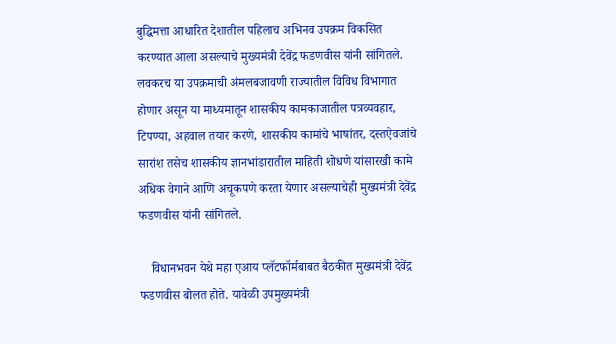बुद्धिमत्ता आधारित देशातील पहिलाच अभिनव उपक्रम विकसित करण्यात आला असल्याचे मुख्यमंत्री देवेंद्र फडणवीस यांनी सांगितले. लवकरच या उपक्रमाची अंमलबजावणी राज्यातील विविध विभागात होणार असून या माध्यमातून शासकीय कामकाजातील पत्रव्यवहार, टिपण्या, अहवाल तयार करणे, शासकीय कामांचे भाषांतर, दस्तऐवजांचे सारांश तसेच शासकीय ज्ञानभांडारातील माहिती शोधणे यांसारखी कामे अधिक वेगाने आणि अचूकपणे करता येणार असल्याचेही मुख्यमंत्री देवेंद्र फडणवीस यांनी सांगितले.

    विधानभवन येथे महा एआय प्लॅटफॉर्मबाबत बैठकीत मुख्यमंत्री देवेंद्र फडणवीस बोलत होते. यावेळी उपमुख्यमंत्री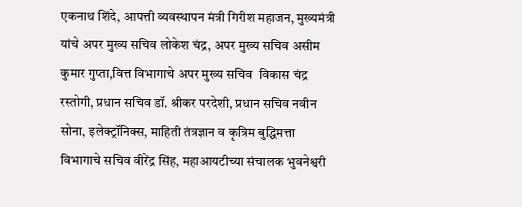एकनाथ शिंदे, आपत्ती व्यवस्थापन मंत्री गिरीश महाजन, मुख्यमंत्री यांचे अपर मुख्य सचिव लोकेश चंद्र, अपर मुख्य सचिव असीम कुमार गुप्ता,वित्त विभागाचे अपर मुख्य सचिव  विकास चंद्र रस्तोगी, प्रधान सचिव डॉ. श्रीकर परदेशी, प्रधान सचिव नवीन सोना, इलेक्ट्रॉनिक्स, माहिती तंत्रज्ञान व कृत्रिम बुद्धिमत्ता विभागाचे सचिव वीरेंद्र सिंह, महाआयटीच्या संचालक भुवनेश्वरी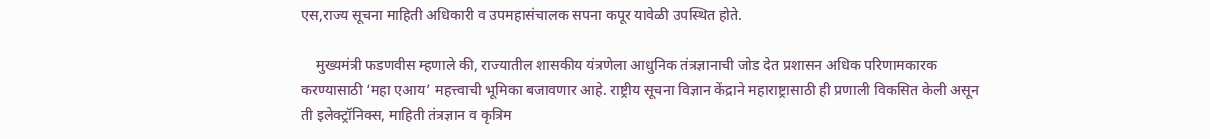एस,राज्य सूचना माहिती अधिकारी व उपमहासंचालक सपना कपूर यावेळी उपस्थित होते.

    मुख्यमंत्री फडणवीस म्हणाले की, राज्यातील शासकीय यंत्रणेला आधुनिक तंत्रज्ञानाची जोड देत प्रशासन अधिक परिणामकारक करण्यासाठी ‘महा एआय’ महत्त्वाची भूमिका बजावणार आहे. राष्ट्रीय सूचना विज्ञान केंद्राने महाराष्ट्रासाठी ही प्रणाली विकसित केली असून ती इलेक्ट्रॉनिक्स, माहिती तंत्रज्ञान व कृत्रिम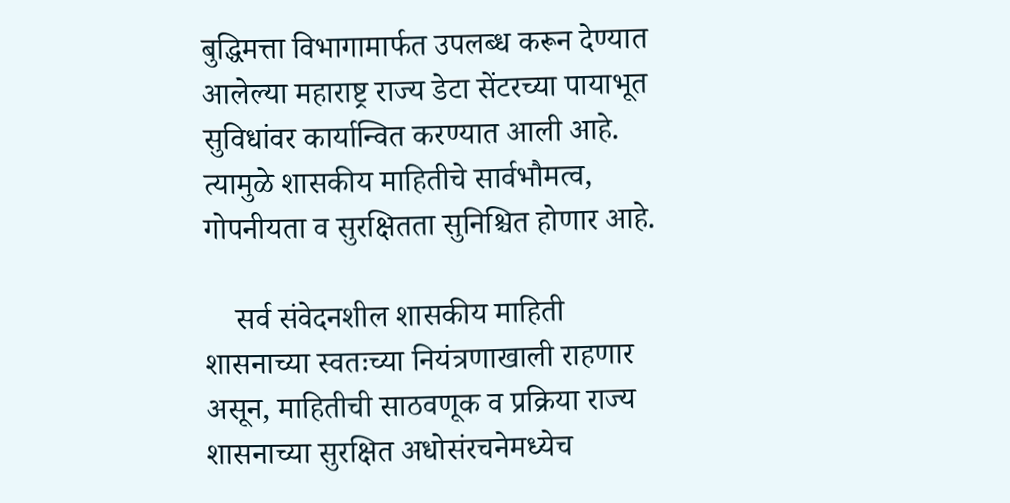बुद्धिमत्ता विभागामार्फत उपलब्ध करून देण्यात आलेल्या महाराष्ट्र राज्य डेटा सेंटरच्या पायाभूत सुविधांवर कार्यान्वित करण्यात आली आहे. त्यामुळे शासकीय माहितीचे सार्वभौमत्व, गोपनीयता व सुरक्षितता सुनिश्चित होणार आहे.

    सर्व संवेदनशील शासकीय माहिती शासनाच्या स्वतःच्या नियंत्रणाखाली राहणार असून, माहितीची साठवणूक व प्रक्रिया राज्य शासनाच्या सुरक्षित अधोसंरचनेमध्येच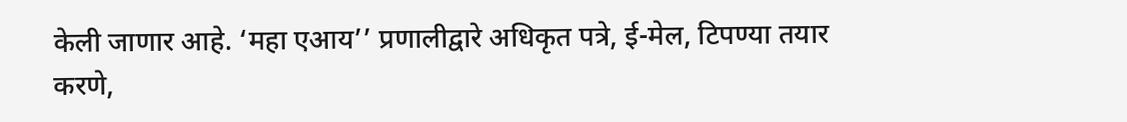केली जाणार आहे. ‘महा एआय’’ प्रणालीद्वारे अधिकृत पत्रे, ई-मेल, टिपण्या तयार करणे,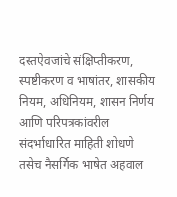दस्तऐवजांचे संक्षिप्तीकरण, स्पष्टीकरण व भाषांतर, शासकीय नियम, अधिनियम, शासन निर्णय आणि परिपत्रकांवरील संदर्भाधारित माहिती शोधणे तसेच नैसर्गिक भाषेत अहवाल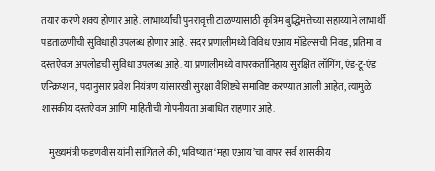तयार करणे शक्य होणार आहे. लाभार्थ्यांची पुनरावृत्ती टाळण्यासाठी कृत्रिम बुद्धिमत्तेच्या सहाय्याने लाभार्थी पडताळणीची सुविधाही उपलब्ध होणार आहे. सदर प्रणालीमध्ये विविध एआय मॉडेल्सची निवड, प्रतिमा व दस्तऐवज अपलोडची सुविधा उपलब्ध आहे. या प्रणालीमध्ये वापरकर्तानिहाय सुरक्षित लॉगिंग, एंड-टू-एंड एन्क्रिप्शन, पदानुसार प्रवेश नियंत्रण यांसारखी सुरक्षा वैशिष्ट्ये समाविष्ट करण्यात आली आहेत, त्यामुळे शासकीय दस्तऐवज आणि माहितीची गोपनीयता अबाधित राहणार आहे.

    मुख्यमंत्री फडणवीस यांनी सांगितले की, भविष्यात ‘महा एआय’चा वापर सर्व शासकीय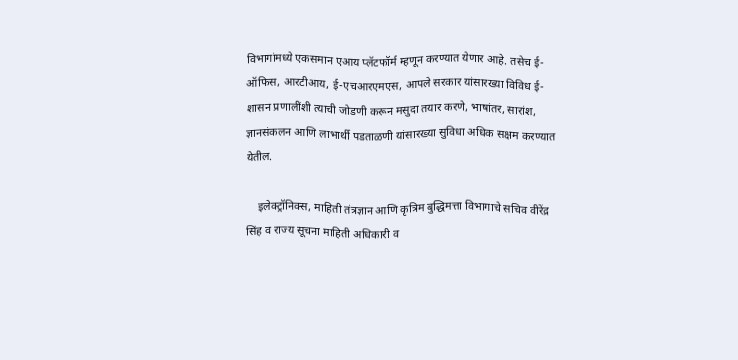विभागांमध्ये एकसमान एआय प्लॅटफॉर्म म्हणून करण्यात येणार आहे. तसेच ई-ऑफिस, आरटीआय, ई-एचआरएमएस, आपले सरकार यांसारख्या विविध ई-शासन प्रणालींशी त्याची जोडणी करून मसुदा तयार करणे, भाषांतर, सारांश, ज्ञानसंकलन आणि लाभार्थी पडताळणी यांसारख्या सुविधा अधिक सक्षम करण्यात येतील.

    इलेक्ट्रॉनिक्स, माहिती तंत्रज्ञान आणि कृत्रिम बुद्धिमत्ता विभागाचे सचिव वीरेंद्र सिंह व राज्य सूचना माहिती अधिकारी व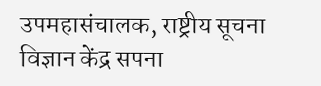उपमहासंचालक, राष्ट्रीय सूचना विज्ञान केंद्र सपना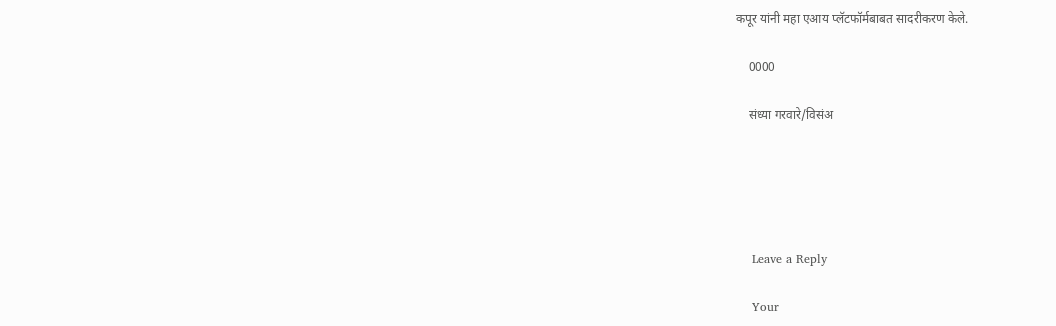कपूर यांनी महा एआय प्लॅटफॉर्मबाबत सादरीकरण केले.

    0000

    संध्या गरवारे/विसंअ





    Leave a Reply

    Your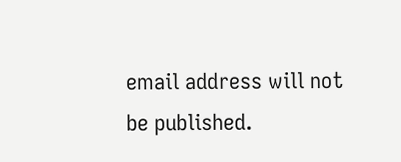email address will not be published.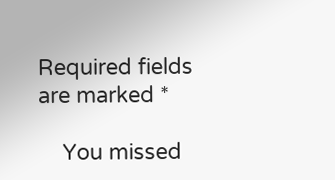Required fields are marked *

    You missed